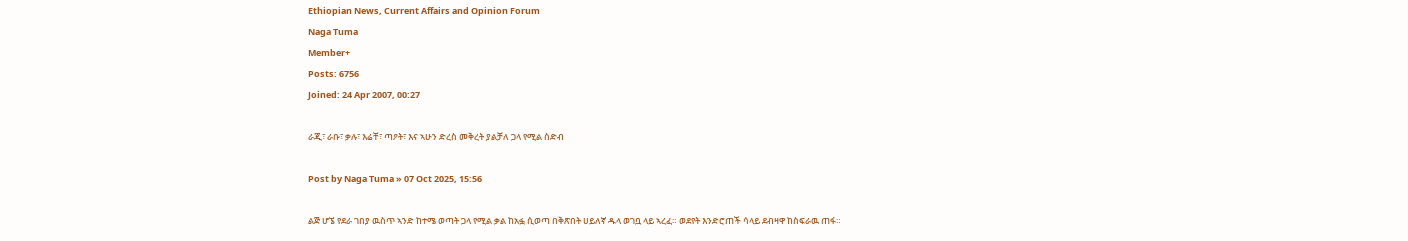Ethiopian News, Current Affairs and Opinion Forum
Naga Tuma
Member+
Posts: 6756
Joined: 24 Apr 2007, 00:27

ራጂ፣ ራቡ፣ ቃሉ፣ እሬቸ፣ ጣዖት፣ እና ኣሁን ድረስ መቅረት ያልቻለ ጋላ የሚል ስድብ

Post by Naga Tuma » 07 Oct 2025, 15:56

ልጅ ሆኜ የደራ ገበያ ዉስጥ ኣንድ ከተሜ ወጣት ጋላ የሚል ቃል ከአፏ ሲወጣ በቅጽበት ሀይለኛ ዱላ ወገቧ ላይ ኣረፈ። ወደየት እንድሮጠች ሳላይ ደብዛዋ ከስፍራዉ ጠፋ።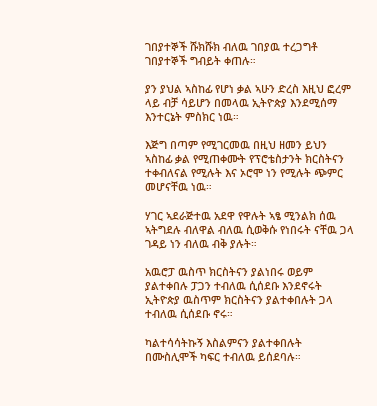ገበያተኞች ሹክሹክ ብለዉ ገበያዉ ተረጋግቶ ገበያተኞች ግብይት ቀጠሉ።

ያን ያህል ኣስከፊ የሆነ ቃል ኣሁን ድረስ እዚህ ፎረም ላይ ብቻ ሳይሆን በመላዉ ኢትዮጵያ እንደሚሰማ እንተርኔት ምስክር ነዉ።

እጅግ በጣም የሚገርመዉ በዚህ ዘመን ይህን ኣስከፊ ቃል የሚጠቀሙት የፕሮቴስታንት ክርስትናን ተቀብለናል የሚሉት እና ኦሮሞ ነን የሚሉት ጭምር መሆናቸዉ ነዉ።

ሃገር ኣደራጅተዉ አደዋ የዋሉት ኣፄ ሚንልክ ሰዉ ኣትግደሉ ብለዋል ብለዉ ሲወቅሱ የነበሩት ናቸዉ ጋላ ገዳይ ነን ብለዉ ብቅ ያሉት።

አዉሮፓ ዉስጥ ክርስትናን ያልነበሩ ወይም ያልተቀበሉ ፓጋን ተብለዉ ሲሰደቡ እንደኖሩት ኢትዮጵያ ዉስጥም ክርስትናን ያልተቀበሉት ጋላ ተብለዉ ሲሰደቡ ኖሩ።

ካልተሳሳትኩኝ እስልምናን ያልተቀበሉት በሙስሊሞች ካፍር ተብለዉ ይሰደባሉ።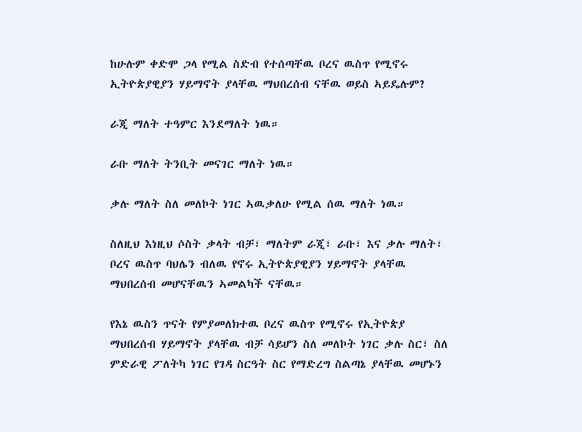ከሁሉም ቀድሞ ጋላ የሚል ስድብ የተሰጣቸዉ ቦረና ዉስጥ የሚኖሩ ኢትዮጵያዊያን ሃይማኖት ያላቸዉ ማህበረሰብ ናቸዉ ወይስ ኣይዴሉም?

ራጂ ማለት ተዓምር እንደማለት ነዉ።

ራቡ ማለት ትንቢት መናገር ማለት ነዉ።

ቃሉ ማለት ስለ መለኮት ነገር ኣዉቃለሁ የሚል ሰዉ ማለት ነዉ።

ስለዚህ እነዚህ ሶስት ቃላት ብቻ፣ ማለትም ራጂ፣ ራቡ፣ እና ቃሉ ማለት፣ ቦረና ዉስጥ ባህሌን ብለዉ የኖሩ ኢትዮጵያዊያን ሃይማኖት ያላቸዉ ማህበረሰብ መሆናቸዉን ኣመልካች ናቸዉ።

የእኔ ዉስን ጥናት የምያመለክተዉ ቦረና ዉስጥ የሚኖሩ የኢትዮጵያ ማህበረሰብ ሃይማኖት ያላቸዉ ብቻ ሳይሆን ስለ መለኮት ነገር ቃሉ ስር፣ ስለ ምድራዊ ፖለትካ ነገር የገዳ ስርዓት ስር የማድረግ ስልጣኔ ያላቸዉ መሆኑን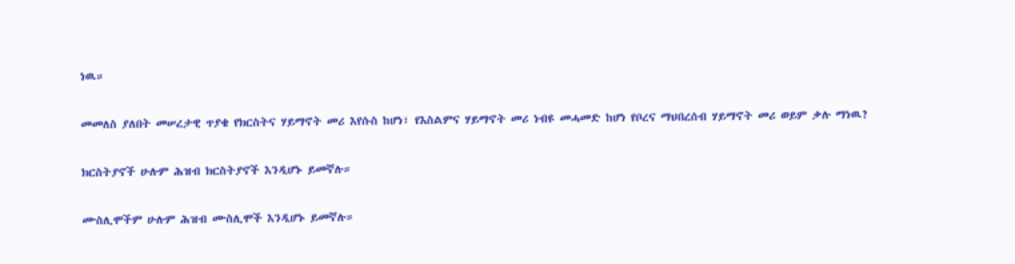ነዉ።

መመለስ ያለበት መሠረታዊ ጥያቄ የክርስትና ሃይማኖት መሪ እየሱስ ከሆነ፣ የእስልምና ሃይማኖት መሪ ነብዩ መሓመድ ከሆነ የቦረና ማህበረሰብ ሃይማኖት መሪ ወይም ቃሉ ማነዉ?

ክርስትያኖች ሁሉም ሕዝብ ክርስትያኖች እንዲሆኑ ይመኛሉ።

ሙስሊሞችም ሁሉም ሕዝብ ሙስሊሞች እንዲሆኑ ይመኛሉ።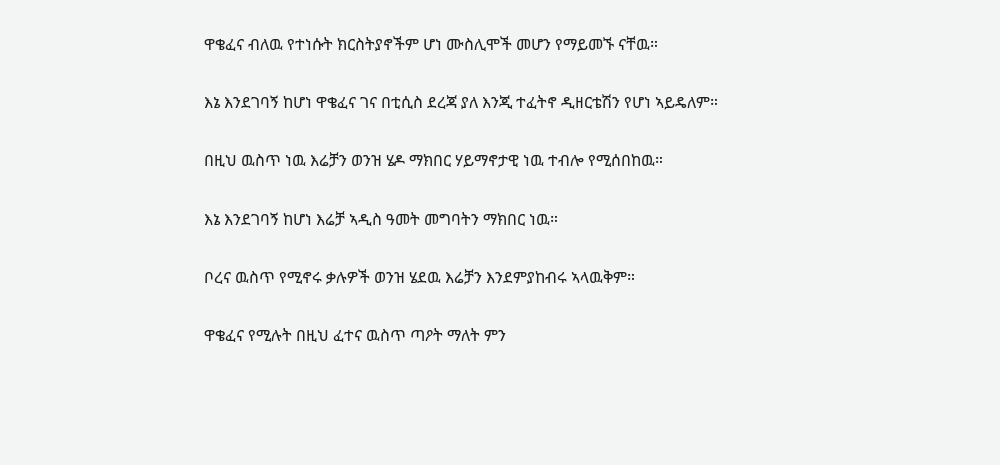ዋቄፈና ብለዉ የተነሱት ክርስትያኖችም ሆነ ሙስሊሞች መሆን የማይመኙ ናቸዉ።

እኔ እንደገባኝ ከሆነ ዋቄፈና ገና በቲሲስ ደረጃ ያለ እንጂ ተፈትኖ ዲዘርቴሽን የሆነ ኣይዴለም።

በዚህ ዉስጥ ነዉ እሬቻን ወንዝ ሄዶ ማክበር ሃይማኖታዊ ነዉ ተብሎ የሚሰበከዉ።

እኔ እንደገባኝ ከሆነ እሬቻ ኣዲስ ዓመት መግባትን ማክበር ነዉ።

ቦረና ዉስጥ የሚኖሩ ቃሉዎች ወንዝ ሄደዉ እሬቻን እንደምያከብሩ ኣላዉቅም።

ዋቄፈና የሚሉት በዚህ ፈተና ዉስጥ ጣዖት ማለት ምን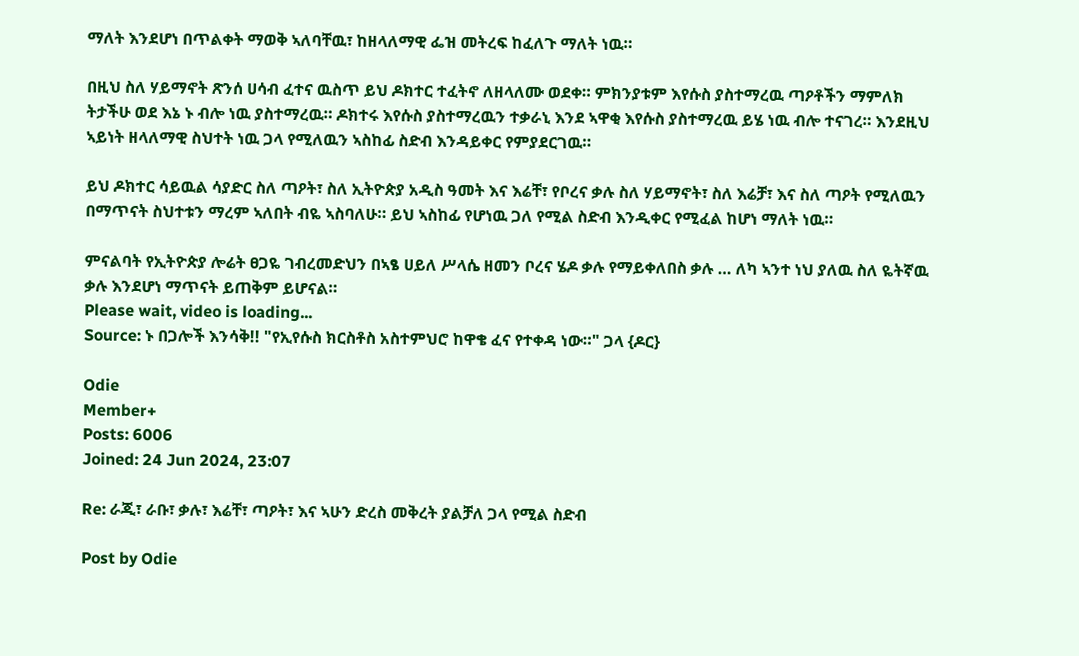ማለት እንደሆነ በጥልቀት ማወቅ ኣለባቸዉ፣ ከዘላለማዊ ፌዝ መትረፍ ከፈለጉ ማለት ነዉ።

በዚህ ስለ ሃይማኖት ጽንሰ ሀሳብ ፈተና ዉስጥ ይህ ዶክተር ተፈትኖ ለዘላለሙ ወደቀ። ምክንያቱም እየሱስ ያስተማረዉ ጣዖቶችን ማምለክ ትታችሁ ወደ እኔ ኑ ብሎ ነዉ ያስተማረዉ። ዶክተሩ እየሱስ ያስተማረዉን ተቃራኒ እንደ ኣዋቂ እየሱስ ያስተማረዉ ይሄ ነዉ ብሎ ተናገረ። እንደዚህ ኣይነት ዘላለማዊ ስህተት ነዉ ጋላ የሚለዉን ኣስከፊ ስድብ እንዳይቀር የምያደርገዉ።

ይህ ዶክተር ሳይዉል ሳያድር ስለ ጣዖት፣ ስለ ኢትዮጵያ አዲስ ዓመት እና እሬቸ፣ የቦረና ቃሉ ስለ ሃይማኖት፣ ስለ እሬቻ፣ እና ስለ ጣዖት የሚለዉን በማጥናት ስህተቱን ማረም ኣለበት ብዬ ኣስባለሁ። ይህ ኣስከፊ የሆነዉ ጋለ የሚል ስድብ እንዲቀር የሚፈል ከሆነ ማለት ነዉ።

ምናልባት የኢትዮጵያ ሎሬት ፀጋዬ ገብረመድህን በኣፄ ሀይለ ሥላሴ ዘመን ቦረና ሄዶ ቃሉ የማይቀለበስ ቃሉ … ለካ ኣንተ ነህ ያለዉ ስለ ዬትኛዉ ቃሉ እንደሆነ ማጥናት ይጠቅም ይሆናል።
Please wait, video is loading...
Source: ኑ በጋሎች እንሳቅ!! "የኢየሱስ ክርስቶስ አስተምህሮ ከዋቄ ፈና የተቀዳ ነው።" ጋላ {ዶር}

Odie
Member+
Posts: 6006
Joined: 24 Jun 2024, 23:07

Re: ራጂ፣ ራቡ፣ ቃሉ፣ እሬቸ፣ ጣዖት፣ እና ኣሁን ድረስ መቅረት ያልቻለ ጋላ የሚል ስድብ

Post by Odie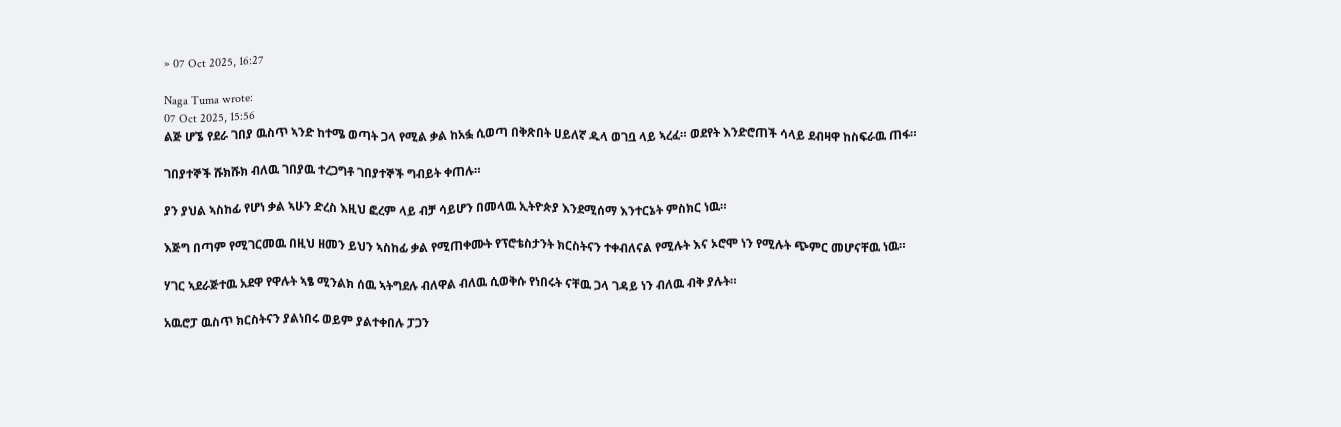» 07 Oct 2025, 16:27

Naga Tuma wrote:
07 Oct 2025, 15:56
ልጅ ሆኜ የደራ ገበያ ዉስጥ ኣንድ ከተሜ ወጣት ጋላ የሚል ቃል ከአፏ ሲወጣ በቅጽበት ሀይለኛ ዱላ ወገቧ ላይ ኣረፈ። ወደየት እንድሮጠች ሳላይ ደብዛዋ ከስፍራዉ ጠፋ።

ገበያተኞች ሹክሹክ ብለዉ ገበያዉ ተረጋግቶ ገበያተኞች ግብይት ቀጠሉ።

ያን ያህል ኣስከፊ የሆነ ቃል ኣሁን ድረስ እዚህ ፎረም ላይ ብቻ ሳይሆን በመላዉ ኢትዮጵያ እንደሚሰማ እንተርኔት ምስክር ነዉ።

እጅግ በጣም የሚገርመዉ በዚህ ዘመን ይህን ኣስከፊ ቃል የሚጠቀሙት የፕሮቴስታንት ክርስትናን ተቀብለናል የሚሉት እና ኦሮሞ ነን የሚሉት ጭምር መሆናቸዉ ነዉ።

ሃገር ኣደራጅተዉ አደዋ የዋሉት ኣፄ ሚንልክ ሰዉ ኣትግደሉ ብለዋል ብለዉ ሲወቅሱ የነበሩት ናቸዉ ጋላ ገዳይ ነን ብለዉ ብቅ ያሉት።

አዉሮፓ ዉስጥ ክርስትናን ያልነበሩ ወይም ያልተቀበሉ ፓጋን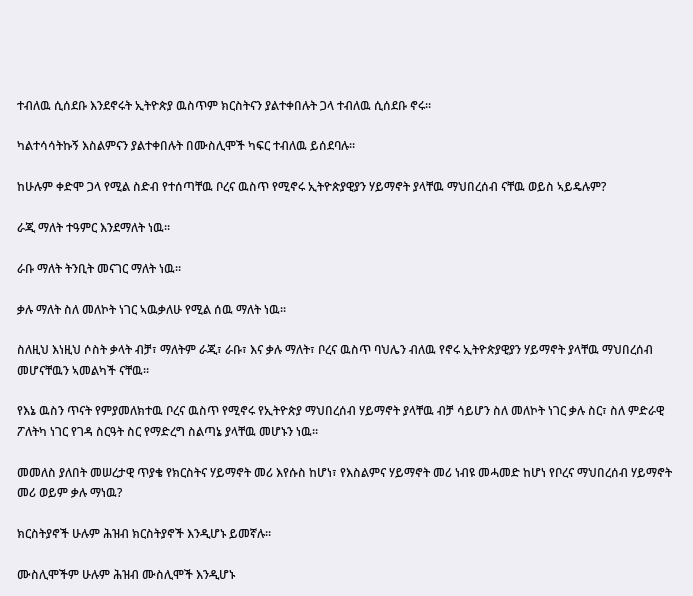ተብለዉ ሲሰደቡ እንደኖሩት ኢትዮጵያ ዉስጥም ክርስትናን ያልተቀበሉት ጋላ ተብለዉ ሲሰደቡ ኖሩ።

ካልተሳሳትኩኝ እስልምናን ያልተቀበሉት በሙስሊሞች ካፍር ተብለዉ ይሰደባሉ።

ከሁሉም ቀድሞ ጋላ የሚል ስድብ የተሰጣቸዉ ቦረና ዉስጥ የሚኖሩ ኢትዮጵያዊያን ሃይማኖት ያላቸዉ ማህበረሰብ ናቸዉ ወይስ ኣይዴሉም?

ራጂ ማለት ተዓምር እንደማለት ነዉ።

ራቡ ማለት ትንቢት መናገር ማለት ነዉ።

ቃሉ ማለት ስለ መለኮት ነገር ኣዉቃለሁ የሚል ሰዉ ማለት ነዉ።

ስለዚህ እነዚህ ሶስት ቃላት ብቻ፣ ማለትም ራጂ፣ ራቡ፣ እና ቃሉ ማለት፣ ቦረና ዉስጥ ባህሌን ብለዉ የኖሩ ኢትዮጵያዊያን ሃይማኖት ያላቸዉ ማህበረሰብ መሆናቸዉን ኣመልካች ናቸዉ።

የእኔ ዉስን ጥናት የምያመለክተዉ ቦረና ዉስጥ የሚኖሩ የኢትዮጵያ ማህበረሰብ ሃይማኖት ያላቸዉ ብቻ ሳይሆን ስለ መለኮት ነገር ቃሉ ስር፣ ስለ ምድራዊ ፖለትካ ነገር የገዳ ስርዓት ስር የማድረግ ስልጣኔ ያላቸዉ መሆኑን ነዉ።

መመለስ ያለበት መሠረታዊ ጥያቄ የክርስትና ሃይማኖት መሪ እየሱስ ከሆነ፣ የእስልምና ሃይማኖት መሪ ነብዩ መሓመድ ከሆነ የቦረና ማህበረሰብ ሃይማኖት መሪ ወይም ቃሉ ማነዉ?

ክርስትያኖች ሁሉም ሕዝብ ክርስትያኖች እንዲሆኑ ይመኛሉ።

ሙስሊሞችም ሁሉም ሕዝብ ሙስሊሞች እንዲሆኑ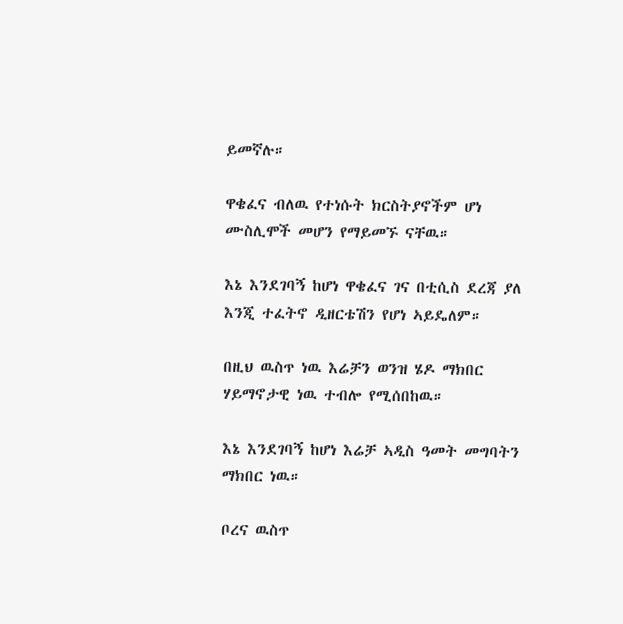ይመኛሉ።

ዋቄፈና ብለዉ የተነሱት ክርስትያኖችም ሆነ ሙስሊሞች መሆን የማይመኙ ናቸዉ።

እኔ እንደገባኝ ከሆነ ዋቄፈና ገና በቲሲስ ደረጃ ያለ እንጂ ተፈትኖ ዲዘርቴሽን የሆነ ኣይዴለም።

በዚህ ዉስጥ ነዉ እሬቻን ወንዝ ሄዶ ማክበር ሃይማኖታዊ ነዉ ተብሎ የሚሰበከዉ።

እኔ እንደገባኝ ከሆነ እሬቻ ኣዲስ ዓመት መግባትን ማክበር ነዉ።

ቦረና ዉስጥ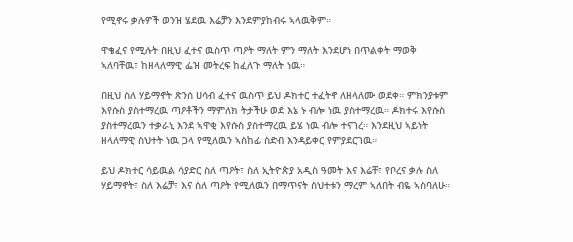የሚኖሩ ቃሉዎች ወንዝ ሄደዉ እሬቻን እንደምያከብሩ ኣላዉቅም።

ዋቄፈና የሚሉት በዚህ ፈተና ዉስጥ ጣዖት ማለት ምን ማለት እንደሆነ በጥልቀት ማወቅ ኣለባቸዉ፣ ከዘላለማዊ ፌዝ መትረፍ ከፈለጉ ማለት ነዉ።

በዚህ ስለ ሃይማኖት ጽንሰ ሀሳብ ፈተና ዉስጥ ይህ ዶክተር ተፈትኖ ለዘላለሙ ወደቀ። ምክንያቱም እየሱስ ያስተማረዉ ጣዖቶችን ማምለክ ትታችሁ ወደ እኔ ኑ ብሎ ነዉ ያስተማረዉ። ዶክተሩ እየሱስ ያስተማረዉን ተቃራኒ እንደ ኣዋቂ እየሱስ ያስተማረዉ ይሄ ነዉ ብሎ ተናገረ። እንደዚህ ኣይነት ዘላለማዊ ስህተት ነዉ ጋላ የሚለዉን ኣስከፊ ስድብ እንዳይቀር የምያደርገዉ።

ይህ ዶክተር ሳይዉል ሳያድር ስለ ጣዖት፣ ስለ ኢትዮጵያ አዲስ ዓመት እና እሬቸ፣ የቦረና ቃሉ ስለ ሃይማኖት፣ ስለ እሬቻ፣ እና ስለ ጣዖት የሚለዉን በማጥናት ስህተቱን ማረም ኣለበት ብዬ ኣስባለሁ።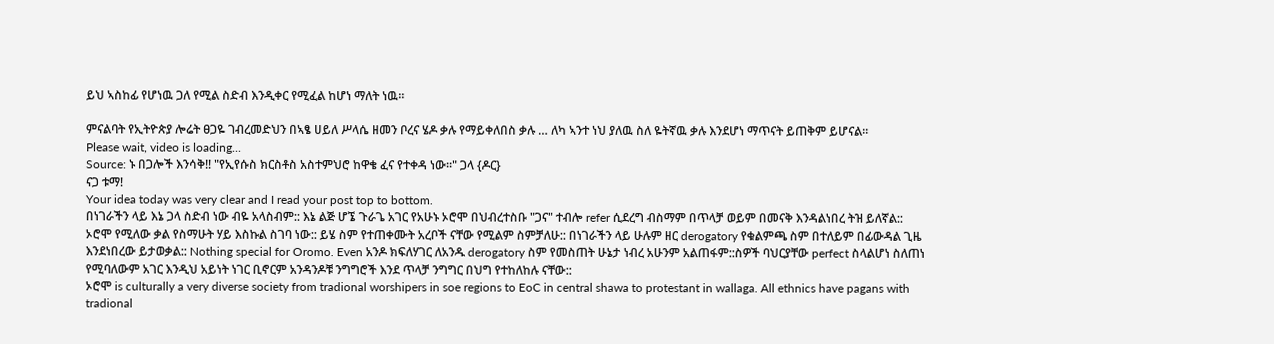ይህ ኣስከፊ የሆነዉ ጋለ የሚል ስድብ እንዲቀር የሚፈል ከሆነ ማለት ነዉ።

ምናልባት የኢትዮጵያ ሎሬት ፀጋዬ ገብረመድህን በኣፄ ሀይለ ሥላሴ ዘመን ቦረና ሄዶ ቃሉ የማይቀለበስ ቃሉ … ለካ ኣንተ ነህ ያለዉ ስለ ዬትኛዉ ቃሉ እንደሆነ ማጥናት ይጠቅም ይሆናል።
Please wait, video is loading...
Source: ኑ በጋሎች እንሳቅ!! "የኢየሱስ ክርስቶስ አስተምህሮ ከዋቄ ፈና የተቀዳ ነው።" ጋላ {ዶር}
ናጋ ቱማ!
Your idea today was very clear and I read your post top to bottom.
በነገራችን ላይ እኔ ጋላ ስድብ ነው ብዬ አላስብም:: እኔ ልጅ ሆኜ ጉራጌ አገር የአሁኑ ኦሮሞ በህብረተስቡ "ጋና" ተብሎ refer ሲደረግ ብስማም በጥላቻ ወይም በመናቅ እንዳልነበረ ትዝ ይለኛል:: ኦሮሞ የሚለው ቃል የስማሁት ሃይ እስኩል ስገባ ነው:: ይሄ ስም የተጠቀሙት አረቦች ናቸው የሚልም ስምቻለሁ:: በነገራችን ላይ ሁሉም ዘር derogatory የቁልምጫ ስም በተለይም በፊውዳል ጊዜ እንደነበረው ይታወቃል:: Nothing special for Oromo. Even አንዶ ክፍለሃገር ለአንዱ derogatory ስም የመስጠት ሁኔታ ነብረ አሁንም አልጠፋም::ስዎች ባህርያቸው perfect ስላልሆነ ስለጠነ የሚባለውም አገር እንዲህ አይነት ነገር ቢኖርም አንዳንዶቹ ንግግሮች እንደ ጥላቻ ንግግር በህግ የተከለከሉ ናቸው::
ኦሮሞ is culturally a very diverse society from tradional worshipers in soe regions to EoC in central shawa to protestant in wallaga. All ethnics have pagans with tradional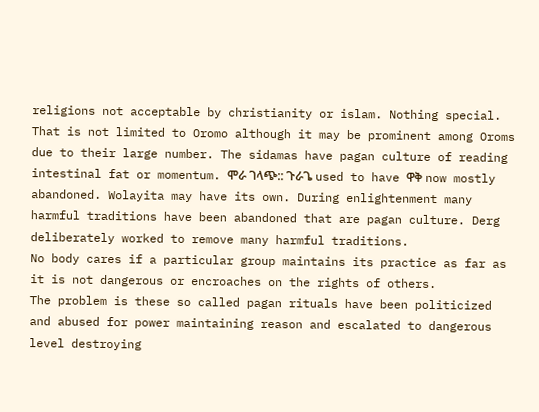religions not acceptable by christianity or islam. Nothing special. That is not limited to Oromo although it may be prominent among Oroms due to their large number. The sidamas have pagan culture of reading intestinal fat or momentum. ሞራ ገላጭ:: ጉራጌ used to have ዋቅ now mostly abandoned. Wolayita may have its own. During enlightenment many harmful traditions have been abandoned that are pagan culture. Derg deliberately worked to remove many harmful traditions.
No body cares if a particular group maintains its practice as far as it is not dangerous or encroaches on the rights of others.
The problem is these so called pagan rituals have been politicized and abused for power maintaining reason and escalated to dangerous level destroying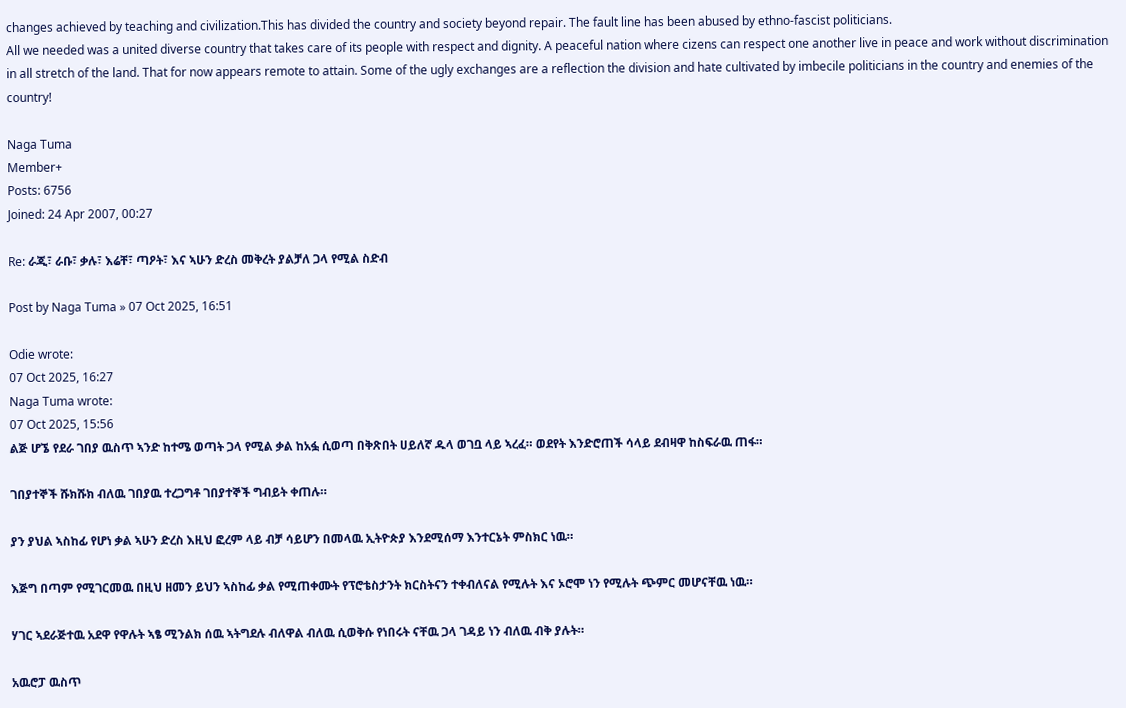changes achieved by teaching and civilization.This has divided the country and society beyond repair. The fault line has been abused by ethno-fascist politicians.
All we needed was a united diverse country that takes care of its people with respect and dignity. A peaceful nation where cizens can respect one another live in peace and work without discrimination in all stretch of the land. That for now appears remote to attain. Some of the ugly exchanges are a reflection the division and hate cultivated by imbecile politicians in the country and enemies of the country!

Naga Tuma
Member+
Posts: 6756
Joined: 24 Apr 2007, 00:27

Re: ራጂ፣ ራቡ፣ ቃሉ፣ እሬቸ፣ ጣዖት፣ እና ኣሁን ድረስ መቅረት ያልቻለ ጋላ የሚል ስድብ

Post by Naga Tuma » 07 Oct 2025, 16:51

Odie wrote:
07 Oct 2025, 16:27
Naga Tuma wrote:
07 Oct 2025, 15:56
ልጅ ሆኜ የደራ ገበያ ዉስጥ ኣንድ ከተሜ ወጣት ጋላ የሚል ቃል ከአፏ ሲወጣ በቅጽበት ሀይለኛ ዱላ ወገቧ ላይ ኣረፈ። ወደየት እንድሮጠች ሳላይ ደብዛዋ ከስፍራዉ ጠፋ።

ገበያተኞች ሹክሹክ ብለዉ ገበያዉ ተረጋግቶ ገበያተኞች ግብይት ቀጠሉ።

ያን ያህል ኣስከፊ የሆነ ቃል ኣሁን ድረስ እዚህ ፎረም ላይ ብቻ ሳይሆን በመላዉ ኢትዮጵያ እንደሚሰማ እንተርኔት ምስክር ነዉ።

እጅግ በጣም የሚገርመዉ በዚህ ዘመን ይህን ኣስከፊ ቃል የሚጠቀሙት የፕሮቴስታንት ክርስትናን ተቀብለናል የሚሉት እና ኦሮሞ ነን የሚሉት ጭምር መሆናቸዉ ነዉ።

ሃገር ኣደራጅተዉ አደዋ የዋሉት ኣፄ ሚንልክ ሰዉ ኣትግደሉ ብለዋል ብለዉ ሲወቅሱ የነበሩት ናቸዉ ጋላ ገዳይ ነን ብለዉ ብቅ ያሉት።

አዉሮፓ ዉስጥ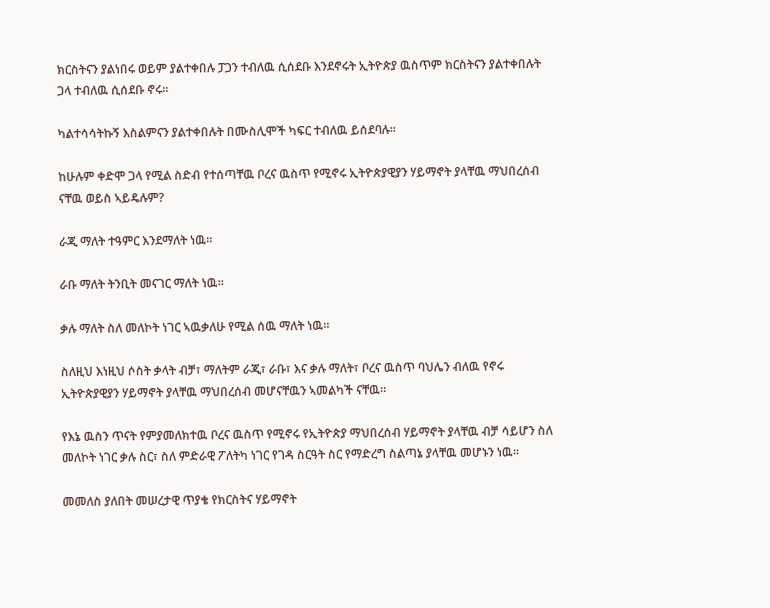ክርስትናን ያልነበሩ ወይም ያልተቀበሉ ፓጋን ተብለዉ ሲሰደቡ እንደኖሩት ኢትዮጵያ ዉስጥም ክርስትናን ያልተቀበሉት ጋላ ተብለዉ ሲሰደቡ ኖሩ።

ካልተሳሳትኩኝ እስልምናን ያልተቀበሉት በሙስሊሞች ካፍር ተብለዉ ይሰደባሉ።

ከሁሉም ቀድሞ ጋላ የሚል ስድብ የተሰጣቸዉ ቦረና ዉስጥ የሚኖሩ ኢትዮጵያዊያን ሃይማኖት ያላቸዉ ማህበረሰብ ናቸዉ ወይስ ኣይዴሉም?

ራጂ ማለት ተዓምር እንደማለት ነዉ።

ራቡ ማለት ትንቢት መናገር ማለት ነዉ።

ቃሉ ማለት ስለ መለኮት ነገር ኣዉቃለሁ የሚል ሰዉ ማለት ነዉ።

ስለዚህ እነዚህ ሶስት ቃላት ብቻ፣ ማለትም ራጂ፣ ራቡ፣ እና ቃሉ ማለት፣ ቦረና ዉስጥ ባህሌን ብለዉ የኖሩ ኢትዮጵያዊያን ሃይማኖት ያላቸዉ ማህበረሰብ መሆናቸዉን ኣመልካች ናቸዉ።

የእኔ ዉስን ጥናት የምያመለክተዉ ቦረና ዉስጥ የሚኖሩ የኢትዮጵያ ማህበረሰብ ሃይማኖት ያላቸዉ ብቻ ሳይሆን ስለ መለኮት ነገር ቃሉ ስር፣ ስለ ምድራዊ ፖለትካ ነገር የገዳ ስርዓት ስር የማድረግ ስልጣኔ ያላቸዉ መሆኑን ነዉ።

መመለስ ያለበት መሠረታዊ ጥያቄ የክርስትና ሃይማኖት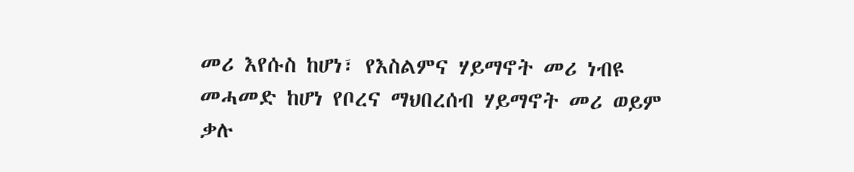መሪ እየሱስ ከሆነ፣ የእስልምና ሃይማኖት መሪ ነብዩ መሓመድ ከሆነ የቦረና ማህበረሰብ ሃይማኖት መሪ ወይም ቃሉ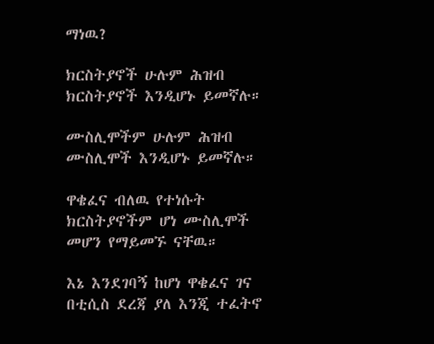ማነዉ?

ክርስትያኖች ሁሉም ሕዝብ ክርስትያኖች እንዲሆኑ ይመኛሉ።

ሙስሊሞችም ሁሉም ሕዝብ ሙስሊሞች እንዲሆኑ ይመኛሉ።

ዋቄፈና ብለዉ የተነሱት ክርስትያኖችም ሆነ ሙስሊሞች መሆን የማይመኙ ናቸዉ።

እኔ እንደገባኝ ከሆነ ዋቄፈና ገና በቲሲስ ደረጃ ያለ እንጂ ተፈትኖ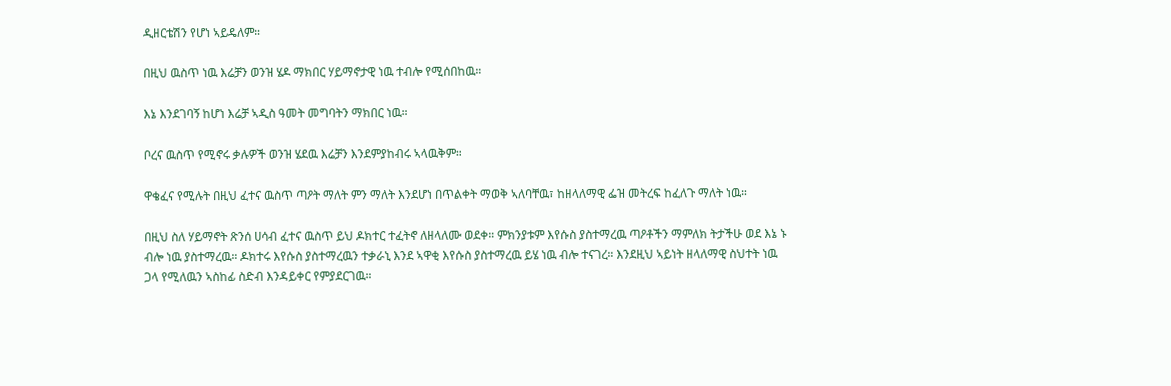ዲዘርቴሽን የሆነ ኣይዴለም።

በዚህ ዉስጥ ነዉ እሬቻን ወንዝ ሄዶ ማክበር ሃይማኖታዊ ነዉ ተብሎ የሚሰበከዉ።

እኔ እንደገባኝ ከሆነ እሬቻ ኣዲስ ዓመት መግባትን ማክበር ነዉ።

ቦረና ዉስጥ የሚኖሩ ቃሉዎች ወንዝ ሄደዉ እሬቻን እንደምያከብሩ ኣላዉቅም።

ዋቄፈና የሚሉት በዚህ ፈተና ዉስጥ ጣዖት ማለት ምን ማለት እንደሆነ በጥልቀት ማወቅ ኣለባቸዉ፣ ከዘላለማዊ ፌዝ መትረፍ ከፈለጉ ማለት ነዉ።

በዚህ ስለ ሃይማኖት ጽንሰ ሀሳብ ፈተና ዉስጥ ይህ ዶክተር ተፈትኖ ለዘላለሙ ወደቀ። ምክንያቱም እየሱስ ያስተማረዉ ጣዖቶችን ማምለክ ትታችሁ ወደ እኔ ኑ ብሎ ነዉ ያስተማረዉ። ዶክተሩ እየሱስ ያስተማረዉን ተቃራኒ እንደ ኣዋቂ እየሱስ ያስተማረዉ ይሄ ነዉ ብሎ ተናገረ። እንደዚህ ኣይነት ዘላለማዊ ስህተት ነዉ ጋላ የሚለዉን ኣስከፊ ስድብ እንዳይቀር የምያደርገዉ።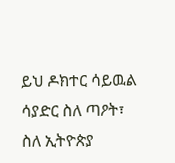ይህ ዶክተር ሳይዉል ሳያድር ስለ ጣዖት፣ ስለ ኢትዮጵያ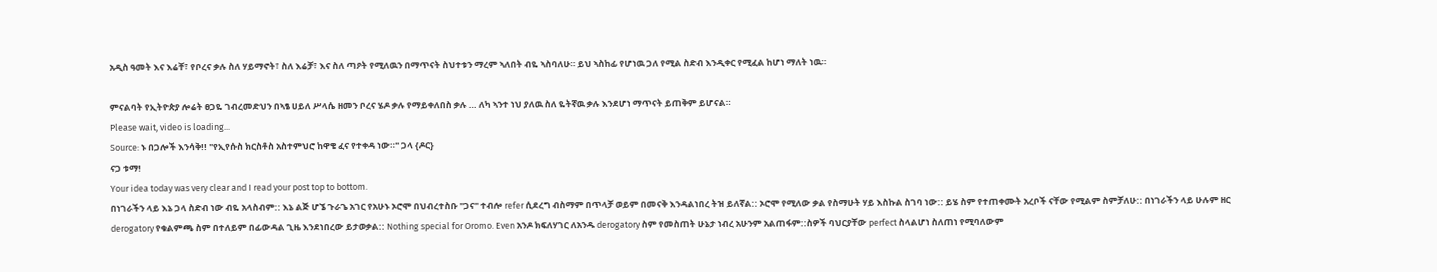አዲስ ዓመት እና እሬቸ፣ የቦረና ቃሉ ስለ ሃይማኖት፣ ስለ እሬቻ፣ እና ስለ ጣዖት የሚለዉን በማጥናት ስህተቱን ማረም ኣለበት ብዬ ኣስባለሁ። ይህ ኣስከፊ የሆነዉ ጋለ የሚል ስድብ እንዲቀር የሚፈል ከሆነ ማለት ነዉ።

ምናልባት የኢትዮጵያ ሎሬት ፀጋዬ ገብረመድህን በኣፄ ሀይለ ሥላሴ ዘመን ቦረና ሄዶ ቃሉ የማይቀለበስ ቃሉ … ለካ ኣንተ ነህ ያለዉ ስለ ዬትኛዉ ቃሉ እንደሆነ ማጥናት ይጠቅም ይሆናል።
Please wait, video is loading...
Source: ኑ በጋሎች እንሳቅ!! "የኢየሱስ ክርስቶስ አስተምህሮ ከዋቄ ፈና የተቀዳ ነው።" ጋላ {ዶር}
ናጋ ቱማ!
Your idea today was very clear and I read your post top to bottom.
በነገራችን ላይ እኔ ጋላ ስድብ ነው ብዬ አላስብም:: እኔ ልጅ ሆኜ ጉራጌ አገር የአሁኑ ኦሮሞ በህብረተስቡ "ጋና" ተብሎ refer ሲደረግ ብስማም በጥላቻ ወይም በመናቅ እንዳልነበረ ትዝ ይለኛል:: ኦሮሞ የሚለው ቃል የስማሁት ሃይ እስኩል ስገባ ነው:: ይሄ ስም የተጠቀሙት አረቦች ናቸው የሚልም ስምቻለሁ:: በነገራችን ላይ ሁሉም ዘር derogatory የቁልምጫ ስም በተለይም በፊውዳል ጊዜ እንደነበረው ይታወቃል:: Nothing special for Oromo. Even አንዶ ክፍለሃገር ለአንዱ derogatory ስም የመስጠት ሁኔታ ነብረ አሁንም አልጠፋም::ስዎች ባህርያቸው perfect ስላልሆነ ስለጠነ የሚባለውም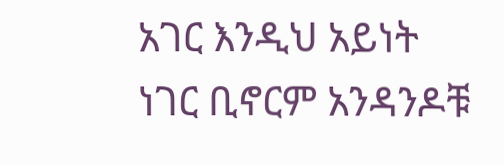አገር እንዲህ አይነት ነገር ቢኖርም አንዳንዶቹ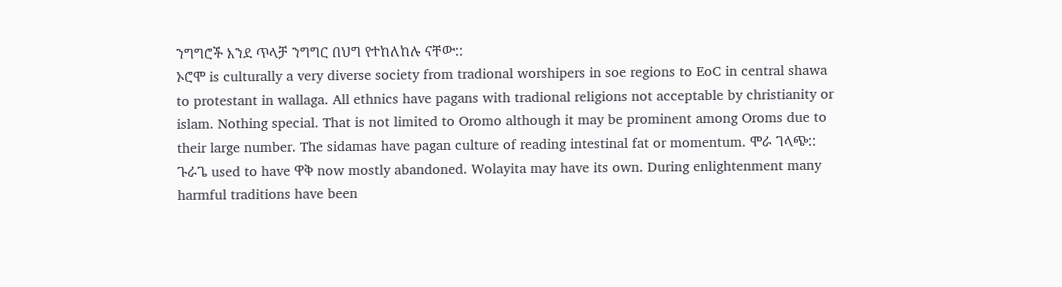ንግግሮች እንደ ጥላቻ ንግግር በህግ የተከለከሉ ናቸው::
ኦሮሞ is culturally a very diverse society from tradional worshipers in soe regions to EoC in central shawa to protestant in wallaga. All ethnics have pagans with tradional religions not acceptable by christianity or islam. Nothing special. That is not limited to Oromo although it may be prominent among Oroms due to their large number. The sidamas have pagan culture of reading intestinal fat or momentum. ሞራ ገላጭ:: ጉራጌ used to have ዋቅ now mostly abandoned. Wolayita may have its own. During enlightenment many harmful traditions have been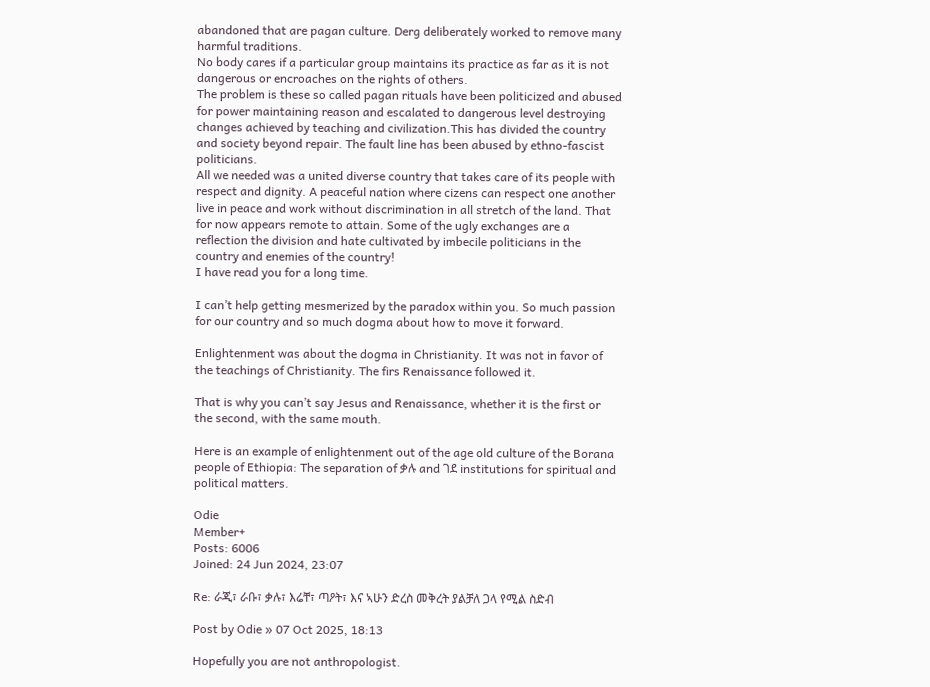abandoned that are pagan culture. Derg deliberately worked to remove many harmful traditions.
No body cares if a particular group maintains its practice as far as it is not dangerous or encroaches on the rights of others.
The problem is these so called pagan rituals have been politicized and abused for power maintaining reason and escalated to dangerous level destroying changes achieved by teaching and civilization.This has divided the country and society beyond repair. The fault line has been abused by ethno-fascist politicians.
All we needed was a united diverse country that takes care of its people with respect and dignity. A peaceful nation where cizens can respect one another live in peace and work without discrimination in all stretch of the land. That for now appears remote to attain. Some of the ugly exchanges are a reflection the division and hate cultivated by imbecile politicians in the country and enemies of the country!
I have read you for a long time.

I can’t help getting mesmerized by the paradox within you. So much passion for our country and so much dogma about how to move it forward.

Enlightenment was about the dogma in Christianity. It was not in favor of the teachings of Christianity. The firs Renaissance followed it.

That is why you can’t say Jesus and Renaissance, whether it is the first or the second, with the same mouth.

Here is an example of enlightenment out of the age old culture of the Borana people of Ethiopia: The separation of ቃሉ and ገደ institutions for spiritual and political matters.

Odie
Member+
Posts: 6006
Joined: 24 Jun 2024, 23:07

Re: ራጂ፣ ራቡ፣ ቃሉ፣ እሬቸ፣ ጣዖት፣ እና ኣሁን ድረስ መቅረት ያልቻለ ጋላ የሚል ስድብ

Post by Odie » 07 Oct 2025, 18:13

Hopefully you are not anthropologist.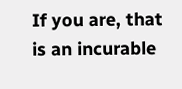If you are, that is an incurable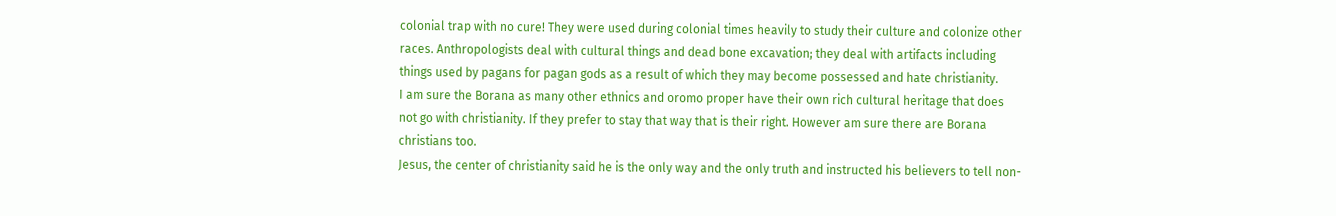colonial trap with no cure! They were used during colonial times heavily to study their culture and colonize other races. Anthropologists deal with cultural things and dead bone excavation; they deal with artifacts including things used by pagans for pagan gods as a result of which they may become possessed and hate christianity.
I am sure the Borana as many other ethnics and oromo proper have their own rich cultural heritage that does not go with christianity. If they prefer to stay that way that is their right. However am sure there are Borana christians too.
Jesus, the center of christianity said he is the only way and the only truth and instructed his believers to tell non-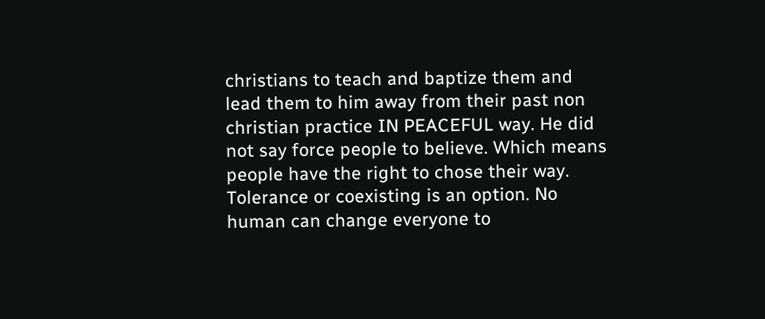christians to teach and baptize them and lead them to him away from their past non christian practice IN PEACEFUL way. He did not say force people to believe. Which means people have the right to chose their way. Tolerance or coexisting is an option. No human can change everyone to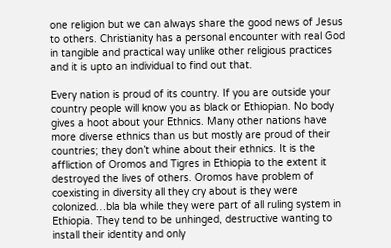one religion but we can always share the good news of Jesus to others. Christianity has a personal encounter with real God in tangible and practical way unlike other religious practices and it is upto an individual to find out that.

Every nation is proud of its country. If you are outside your country people will know you as black or Ethiopian. No body gives a hoot about your Ethnics. Many other nations have more diverse ethnics than us but mostly are proud of their countries; they don’t whine about their ethnics. It is the affliction of Oromos and Tigres in Ethiopia to the extent it destroyed the lives of others. Oromos have problem of coexisting in diversity all they cry about is they were colonized…bla bla while they were part of all ruling system in Ethiopia. They tend to be unhinged, destructive wanting to install their identity and only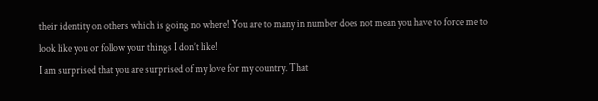their identity on others which is going no where! You are to many in number does not mean you have to force me to look like you or follow your things I don’t like!
I am surprised that you are surprised of my love for my country. That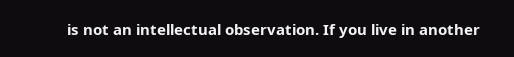is not an intellectual observation. If you live in another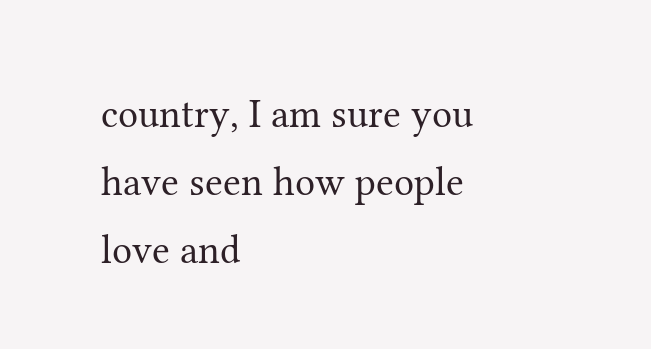country, I am sure you have seen how people love and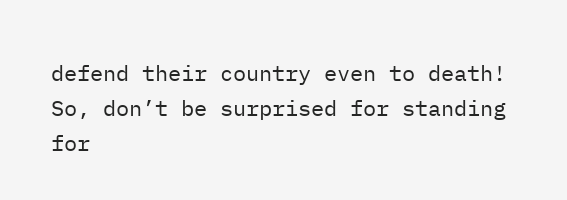defend their country even to death! So, don’t be surprised for standing for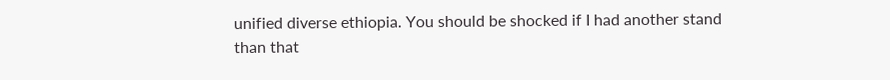unified diverse ethiopia. You should be shocked if I had another stand than that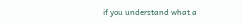if you understand what a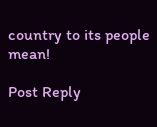country to its people mean!

Post Reply